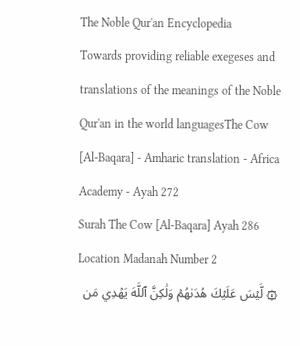The Noble Qur'an Encyclopedia
Towards providing reliable exegeses and translations of the meanings of the Noble Qur'an in the world languagesThe Cow [Al-Baqara] - Amharic translation - Africa Academy - Ayah 272
Surah The Cow [Al-Baqara] Ayah 286 Location Madanah Number 2
۞ لَّيۡسَ عَلَيۡكَ هُدَىٰهُمۡ وَلَٰكِنَّ ٱللَّهَ يَهۡدِي مَن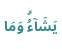يَشَآءُۗ وَمَا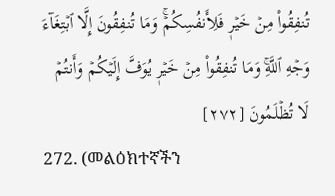تُنفِقُواْ مِنۡ خَيۡرٖ فَلِأَنفُسِكُمۡۚ وَمَا تُنفِقُونَ إِلَّا ٱبۡتِغَآءَ وَجۡهِ ٱللَّهِۚ وَمَا تُنفِقُواْ مِنۡ خَيۡرٖ يُوَفَّ إِلَيۡكُمۡ وَأَنتُمۡ لَا تُظۡلَمُونَ [٢٧٢]
272. (መልዕክተኛችን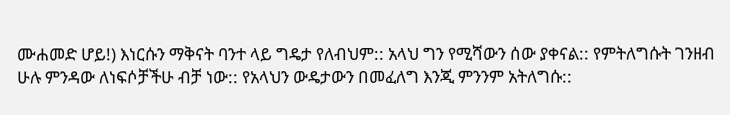ሙሐመድ ሆይ!) እነርሱን ማቅናት ባንተ ላይ ግዴታ የለብህም:: አላህ ግን የሚሻውን ሰው ያቀናል:: የምትለግሱት ገንዘብ ሁሉ ምንዳው ለነፍሶቻችሁ ብቻ ነው:: የአላህን ውዴታውን በመፈለግ እንጂ ምንንም አትለግሱ::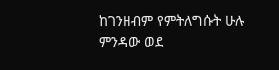ከገንዘብም የምትለግሱት ሁሉ ምንዳው ወደ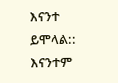እናንተ ይሞላል:: እናንተም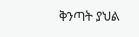ቅንጣት ያህል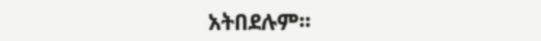አትበደሉም፡፡